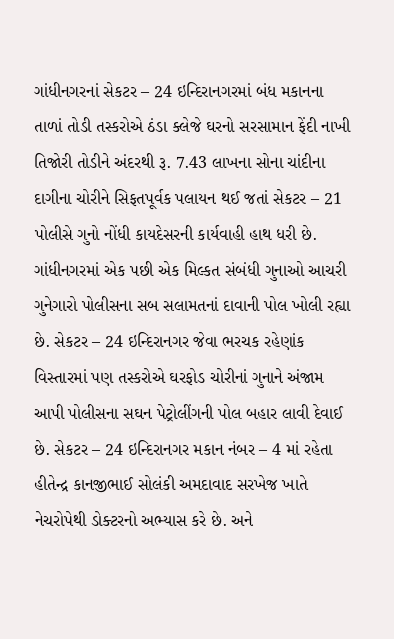ગાંધીનગરનાં સેકટર – 24 ઇન્દિરાનગરમાં બંધ મકાનના તાળાં તોડી તસ્કરોએ ઠંડા ક્લેજે ઘરનો સરસામાન ફેંદી નાખી તિજોરી તોડીને અંદરથી રૂ. 7.43 લાખના સોના ચાંદીના દાગીના ચોરીને સિફતપૂર્વક પલાયન થઈ જતાં સેકટર – 21 પોલીસે ગુનો નોંધી કાયદેસરની કાર્યવાહી હાથ ધરી છે.
ગાંધીનગરમાં એક પછી એક મિલ્કત સંબંધી ગુનાઓ આચરી ગુનેગારો પોલીસના સબ સલામતનાં દાવાની પોલ ખોલી રહ્યા છે. સેકટર – 24 ઇન્દિરાનગર જેવા ભરચક રહેણાંક વિસ્તારમાં પણ તસ્કરોએ ઘરફોડ ચોરીનાં ગુનાને અંજામ આપી પોલીસના સઘન પેટ્રોલીંગની પોલ બહાર લાવી દેવાઈ છે. સેકટર – 24 ઇન્દિરાનગર મકાન નંબર – 4 માં રહેતા હીતેન્દ્ર કાનજીભાઈ સોલંકી અમદાવાદ સરખેજ ખાતે નેચરોપેથી ડોક્ટરનો અભ્યાસ કરે છે. અને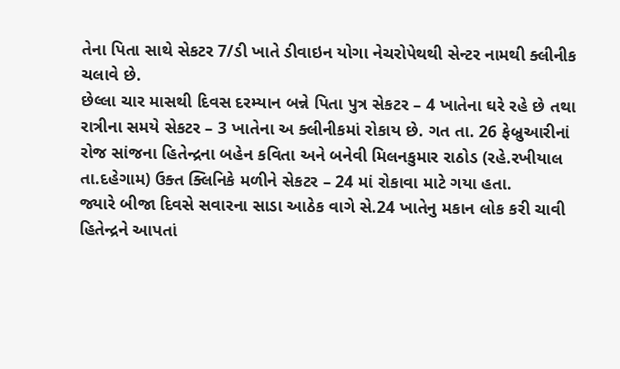તેના પિતા સાથે સેકટર 7/ડી ખાતે ડીવાઇન યોગા નેચરોપેથથી સેન્ટર નામથી ક્લીનીક ચલાવે છે.
છેલ્લા ચાર માસથી દિવસ દરમ્યાન બન્ને પિતા પુત્ર સેકટર – 4 ખાતેના ઘરે રહે છે તથા રાત્રીના સમયે સેકટર – 3 ખાતેના અ ક્લીનીકમાં રોકાય છે. ગત તા. 26 ફેબ્રુઆરીનાં રોજ સાંજના હિતેન્દ્રના બહેન કવિતા અને બનેવી મિલનકુમાર રાઠોડ (રહે.રખીયાલ તા.દહેગામ) ઉક્ત ક્લિનિકે મળીને સેકટર – 24 માં રોકાવા માટે ગયા હતા.
જ્યારે બીજા દિવસે સવારના સાડા આઠેક વાગે સે.24 ખાતેનુ મકાન લોક કરી ચાવી હિતેન્દ્રને આપતાં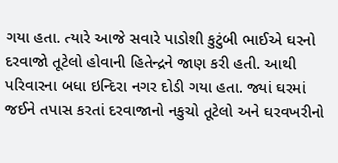ગયા હતા. ત્યારે આજે સવારે પાડોશી કુટુંબી ભાઈએ ઘરનો દરવાજો તૂટેલો હોવાની હિતેન્દ્રને જાણ કરી હતી. આથી પરિવારના બધા ઇન્દિરા નગર દોડી ગયા હતા. જ્યાં ઘરમાં જઈને તપાસ કરતાં દરવાજાનો નકુચો તૂટેલો અને ઘરવખરીનો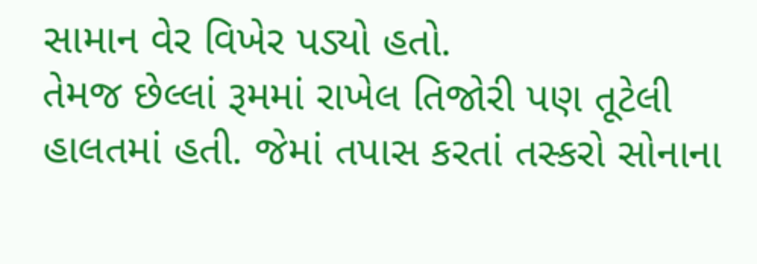સામાન વેર વિખેર પડ્યો હતો.
તેમજ છેલ્લાં રૂમમાં રાખેલ તિજોરી પણ તૂટેલી હાલતમાં હતી. જેમાં તપાસ કરતાં તસ્કરો સોનાના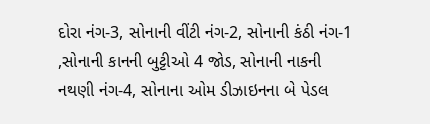દોરા નંગ-3, સોનાની વીંટી નંગ-2, સોનાની કંઠી નંગ-1 ,સોનાની કાનની બુટ્ટીઓ 4 જોડ, સોનાની નાકની નથણી નંગ-4, સોનાના ઓમ ડીઝાઇનના બે પેડલ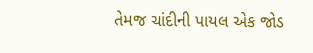તેમજ ચાંદીની પાયલ એક જોડ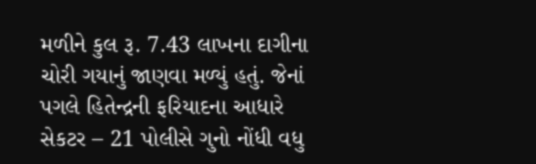મળીને કુલ રૂ. 7.43 લાખના દાગીના ચોરી ગયાનું જાણવા મળ્યું હતું. જેનાં પગલે હિતેન્દ્રની ફરિયાદના આધારે સેકટર – 21 પોલીસે ગુનો નોંધી વધુ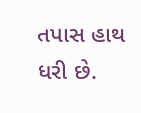તપાસ હાથ ધરી છે.